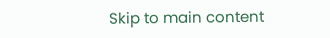Skip to main content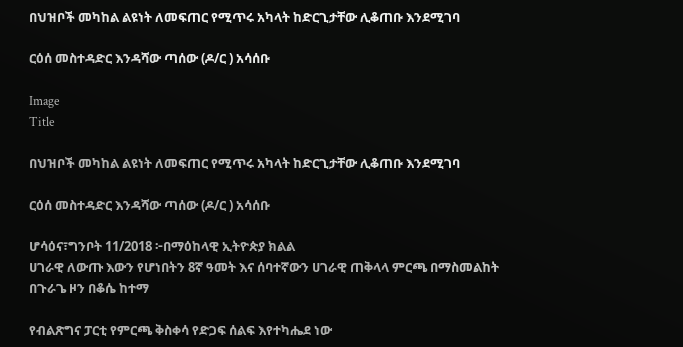በህዝቦች መካከል ልዩነት ለመፍጠር የሚጥሩ አካላት ከድርጊታቸው ሊቆጠቡ እንደሚገባ

ርዕሰ መስተዳድር እንዳሻው ጣሰው (ዶ/ር ) አሳሰቡ

Image
Title

በህዝቦች መካከል ልዩነት ለመፍጠር የሚጥሩ አካላት ከድርጊታቸው ሊቆጠቡ እንደሚገባ

ርዕሰ መስተዳድር እንዳሻው ጣሰው (ዶ/ር ) አሳሰቡ

ሆሳዕና፣ግንቦት 11/2018 ፦በማዕከላዊ ኢትዮጵያ ክልል
ሀገራዊ ለውጡ እውን የሆነበትን 8ኛ ዓመት እና ሰባተኛውን ሀገራዊ ጠቅላላ ምርጫ በማስመልከት በጉራጌ ዞን በቆሴ ከተማ

የብልጽግና ፓርቲ የምርጫ ቅስቀሳ የድጋፍ ሰልፍ እየተካሔደ ነው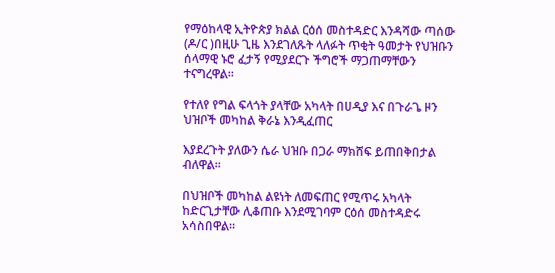የማዕከላዊ ኢትዮጵያ ክልል ርዕሰ መስተዳድር እንዳሻው ጣሰው (ዶ/ር )በዚሁ ጊዜ እንደገለጹት ላለፉት ጥቂት ዓመታት የህዝቡን ሰላማዊ ኑሮ ፈታኝ የሚያደርጉ ችግሮች ማጋጠማቸውን ተናግረዋል።

የተለየ የግል ፍላጎት ያላቸው አካላት በሀዲያ እና በጉራጌ ዞን ህዝቦች መካከል ቅራኔ እንዲፈጠር

እያደረጉት ያለውን ሴራ ህዝቡ በጋራ ማክሸፍ ይጠበቅበታል ብለዋል።

በህዝቦች መካከል ልዩነት ለመፍጠር የሚጥሩ አካላት ከድርጊታቸው ሊቆጠቡ እንደሚገባም ርዕሰ መስተዳድሩ አሳስበዋል።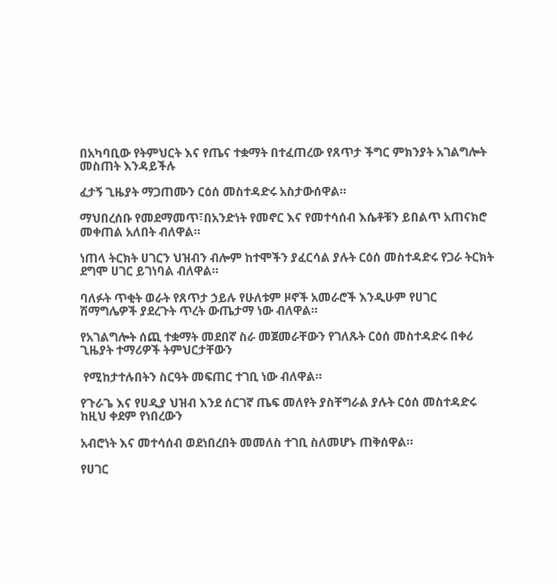በአካባቢው የትምህርት እና የጤና ተቋማት በተፈጠረው የጸጥታ ችግር ምክንያት አገልግሎት መስጠት እንዳይችሉ

ፈታኝ ጊዜያት ማጋጠሙን ርዕሰ መስተዳድሩ አስታውሰዋል።

ማህበረሰቡ የመደማመጥ፣በአንድነት የመኖር እና የመተሳሰብ እሴቶቹን ይበልጥ አጠናክሮ መቀጠል አለበት ብለዋል።

ነጠላ ትርክት ሀገርን ህዝብን ብሎም ከተሞችን ያፈርሳል ያሉት ርዕሰ መስተዳድሩ የጋራ ትርክት ደግሞ ሀገር ይገነባል ብለዋል።

ባለፉት ጥቂት ወራት የጸጥታ ኃይሉ የሁለቱም ዞኖች አመራሮች እንዲሁም የሀገር ሽማግሌዎች ያደረጉት ጥረት ውጤታማ ነው ብለዋል።

የአገልግሎት ሰጪ ተቋማት መደበኛ ስራ መጀመራቸውን የገለጹት ርዕሰ መስተዳድሩ በቀሪ ጊዜያት ተማሪዎች ትምህርታቸውን

 የሚከታተሉበትን ስርዓት መፍጠር ተገቢ ነው ብለዋል።

የጉራጌ እና የሀዲያ ህዝብ እንደ ሰርገኛ ጤፍ መለየት ያስቸግራል ያሉት ርዕሰ መስተዳድሩ ከዚህ ቀደም የነበረውን

አብሮነት እና መተሳሰብ ወደነበረበት መመለስ ተገቢ ስለመሆኑ ጠቅሰዋል።

የሀገር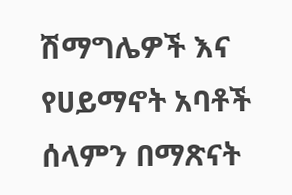ሽማግሌዎች እና የሀይማኖት አባቶች ሰላምን በማጽናት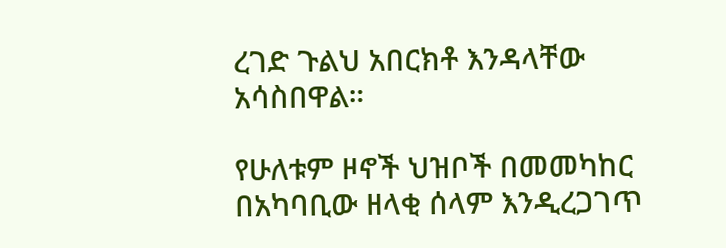ረገድ ጉልህ አበርክቶ እንዳላቸው አሳስበዋል።

የሁለቱም ዞኖች ህዝቦች በመመካከር በአካባቢው ዘላቂ ሰላም እንዲረጋገጥ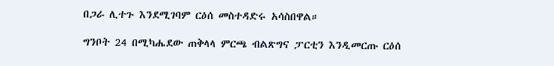በጋራ ሊተጉ እንደሚገባም ርዕሰ መስተዳድሩ አሳስበዋል።

ግንቦት 24 በሚካሔደው ጠቅላላ ምርጫ ብልጽግና ፓርቲን እንዲመርጡ ርዕሰ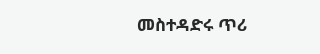መስተዳድሩ ጥሪ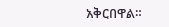አቅርበዋል።